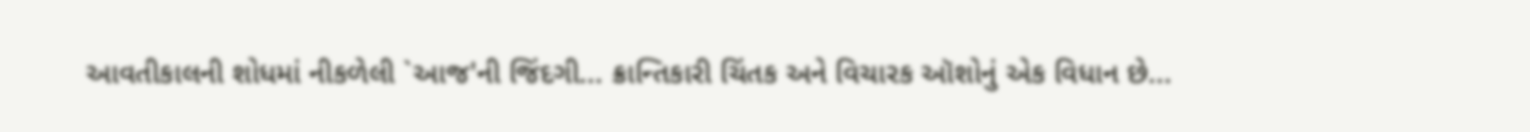આવતીકાલની શોધમાં નીકળેલી `આજ'ની જિંદગી... ક્રાન્તિકારી ચિંતક અને વિચારક ઑશોનું એક વિધાન છે...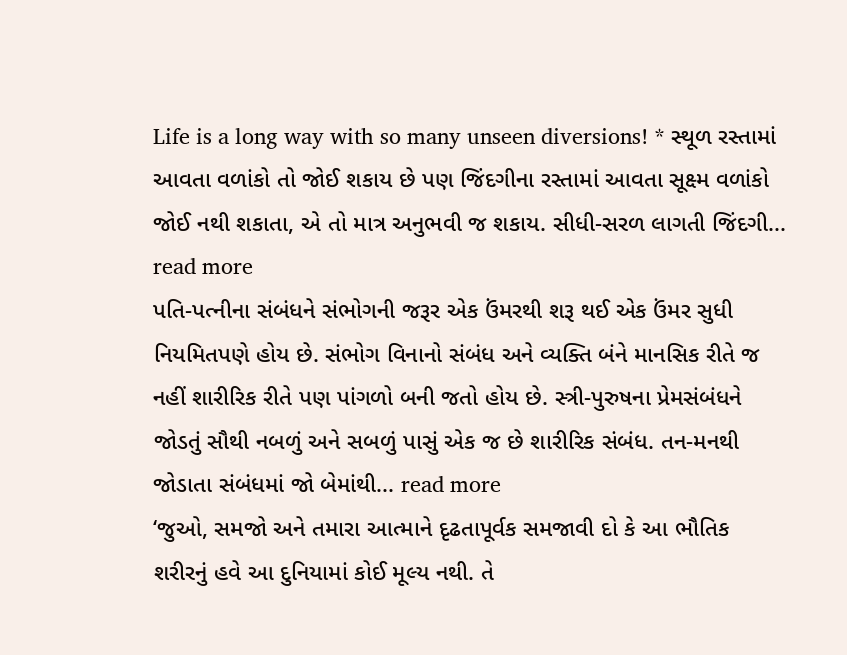Life is a long way with so many unseen diversions! * સ્થૂળ રસ્તામાં આવતા વળાંકો તો જોઈ શકાય છે પણ જિંદગીના રસ્તામાં આવતા સૂક્ષ્મ વળાંકો જોઈ નથી શકાતા, એ તો માત્ર અનુભવી જ શકાય. સીધી-સરળ લાગતી જિંદગી... read more
પતિ-પત્નીના સંબંધને સંભોગની જરૂર એક ઉંમરથી શરૂ થઈ એક ઉંમર સુધી નિયમિતપણે હોય છે. સંભોગ વિનાનો સંબંધ અને વ્યક્તિ બંને માનસિક રીતે જ નહીં શારીરિક રીતે પણ પાંગળો બની જતો હોય છે. સ્ત્રી-પુરુષના પ્રેમસંબંધને જોડતું સૌથી નબળું અને સબળું પાસું એક જ છે શારીરિક સંબંધ. તન-મનથી જોડાતા સંબંધમાં જો બેમાંથી... read more
‘જુઓ, સમજો અને તમારા આત્માને દૃઢતાપૂર્વક સમજાવી દો કે આ ભૌતિક શરીરનું હવે આ દુનિયામાં કોઈ મૂલ્ય નથી. તે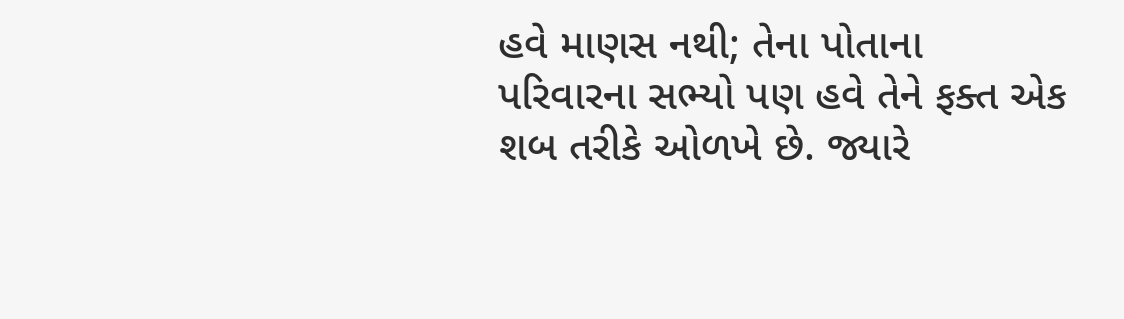હવે માણસ નથી; તેના પોતાના પરિવારના સભ્યો પણ હવે તેને ફક્ત એક શબ તરીકે ઓળખે છે. જ્યારે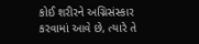કોઈ શરીરને અગ્નિસંસ્કાર કરવામાં આવે છે, ત્યારે તે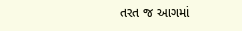તરત જ આગમાં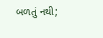બળતું નથી;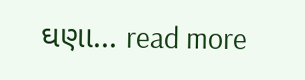ઘણા... read more